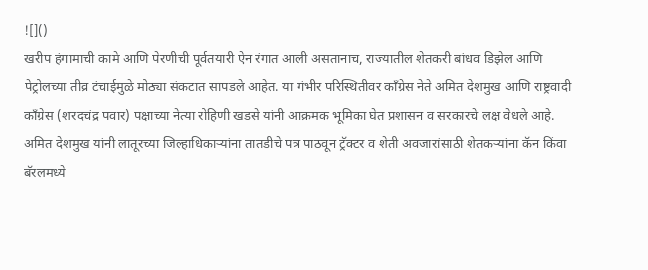![]()
खरीप हंगामाची कामे आणि पेरणीची पूर्वतयारी ऐन रंगात आली असतानाच, राज्यातील शेतकरी बांधव डिझेल आणि पेट्रोलच्या तीव्र टंचाईमुळे मोठ्या संकटात सापडले आहेत. या गंभीर परिस्थितीवर काँग्रेस नेते अमित देशमुख आणि राष्ट्रवादी काँग्रेस (शरदचंद्र पवार) पक्षाच्या नेत्या रोहिणी खडसे यांनी आक्रमक भूमिका घेत प्रशासन व सरकारचे लक्ष वेधले आहे. अमित देशमुख यांनी लातूरच्या जिल्हाधिकाऱ्यांना तातडीचे पत्र पाठवून ट्रॅक्टर व शेती अवजारांसाठी शेतकऱ्यांना कॅन किंवा बॅरलमध्ये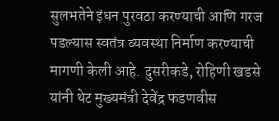सुलभतेने इंधन पुरवठा करण्याची आणि गरज पडल्यास स्वतंत्र व्यवस्था निर्माण करण्याची मागणी केली आहे. दुसरीकडे, रोहिणी खडसे यांनी थेट मुख्यमंत्री देवेंद्र फडणवीस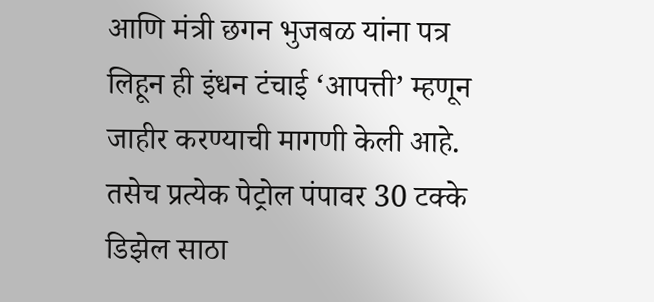आणि मंत्री छगन भुजबळ यांना पत्र लिहून ही इंधन टंचाई ‘आपत्ती’ म्हणून जाहीर करण्याची मागणी केली आहे. तसेच प्रत्येक पेट्रोल पंपावर 30 टक्के डिझेल साठा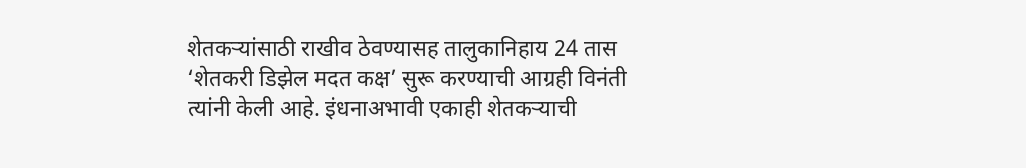शेतकऱ्यांसाठी राखीव ठेवण्यासह तालुकानिहाय 24 तास ‘शेतकरी डिझेल मदत कक्ष’ सुरू करण्याची आग्रही विनंती त्यांनी केली आहे. इंधनाअभावी एकाही शेतकऱ्याची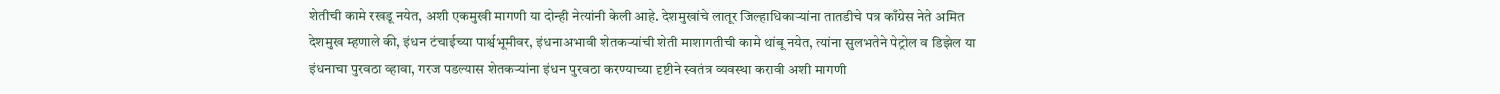शेतीची कामे रखडू नयेत, अशी एकमुखी मागणी या दोन्ही नेत्यांनी केली आहे. देशमुखांचे लातूर जिल्हाधिकाऱ्यांना तातडीचे पत्र काँग्रेस नेते अमित देशमुख म्हणाले की, इंधन टंचाईच्या पार्श्वभूमीवर, इंधनाअभावी शेतकऱ्यांची शेती माशागतीची कामे थांबू नयेत, त्यांना सुलभतेने पेट्रोल व डिझेल या इंधनाचा पुरवठा व्हावा, गरज पडल्यास शेतकऱ्यांना इंधन पुरवठा करण्याच्या दृष्टीने स्वतंत्र व्यवस्था करावी अशी मागणी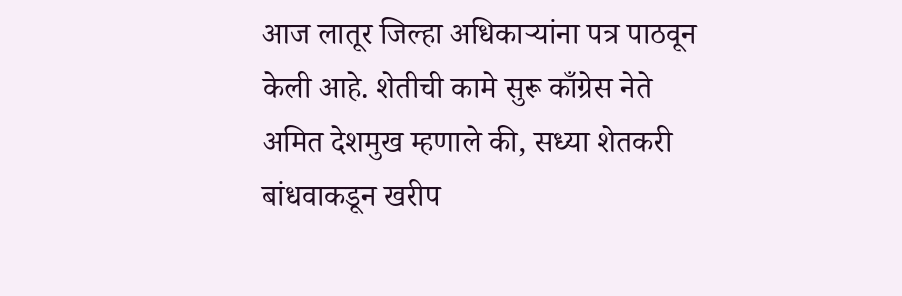आज लातूर जिल्हा अधिकाऱ्यांना पत्र पाठवून केली आहे. शेतीची कामे सुरू काँग्रेस नेते अमित देशमुख म्हणाले की, सध्या शेतकरी बांधवाकडून खरीप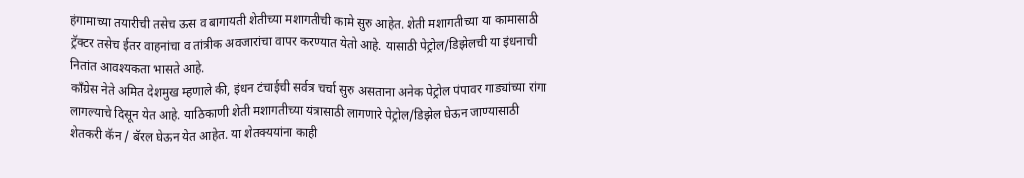हंगामाच्या तयारीची तसेच ऊस व बागायती शेतीच्या मशागतीची कामे सुरु आहेत. शेती मशागतीच्या या कामासाठी ट्रॅक्टर तसेच ईतर वाहनांचा व तांत्रीक अवजारांचा वापर करण्यात येतो आहे. यासाठी पेट्रोल/डिझेलची या इंधनाची नितांत आवश्यकता भासते आहे.
काँग्रेस नेते अमित देशमुख म्हणाले की, इंधन टंचाईची सर्वत्र चर्चा सुरु असताना अनेक पेट्रोल पंपावर गाड्यांच्या रांगा लागल्याचे दिसून येत आहे. याठिकाणी शेती मशागतीच्या यंत्रासाठी लागणारे पेट्रोल/डिझेल घेऊन जाण्यासाठी शेतकरी कॅन / बॅरल घेऊन येत आहेत. या शेतक्ययांना काही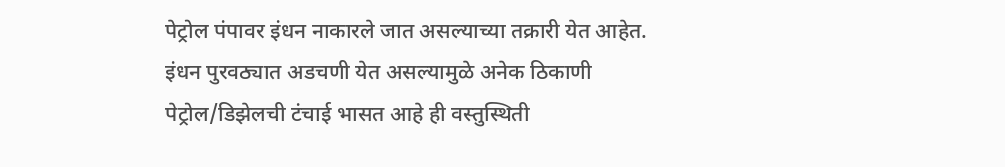पेट्रोल पंपावर इंधन नाकारले जात असल्याच्या तक्रारी येत आहेत. इंधन पुरवठ्यात अडचणी येत असल्यामुळे अनेक ठिकाणी पेट्रोल/डिझेलची टंचाई भासत आहे ही वस्तुस्थिती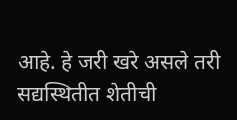आहे. हे जरी खरे असले तरी सद्यस्थितीत शेतीची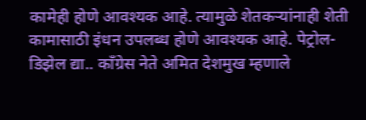कामेही होणे आवश्यक आहे. त्यामुळे शेतकऱ्यांनाही शेती कामासाठी इंधन उपलब्ध होणे आवश्यक आहे. पेट्रोल-डिझेल द्या.. काँग्रेस नेते अमित देशमुख म्हणाले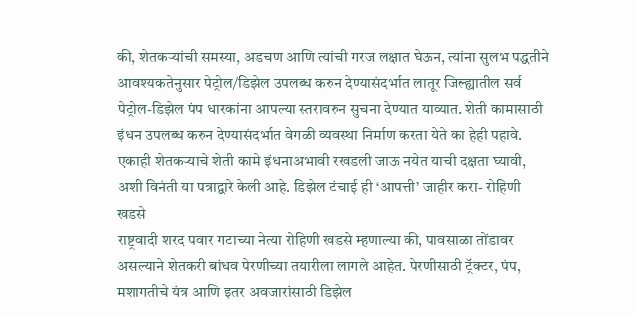की, शेतकऱ्यांची समस्या, अडचण आणि त्यांची गरज लक्षात घेऊन, त्यांना सुलभ पद्धतीने आवश्यकतेनुसार पेट्रोल/डिझेल उपलब्ध करुन देण्यासंदर्भात लातूर जिल्ह्यातील सर्व पेट्रोल-डिझेल पंप धारकांना आपल्या स्तरावरुन सुचना देण्यात याव्यात. शेती कामासाठी इंधन उपलब्ध करुन देण्यासंदर्भात वेगळी व्यवस्था निर्माण करता येते का हेही पहावे. एकाही शेतकऱ्याचे शेती कामे इंधनाअभावी रखडली जाऊ नयेत याची दक्षता घ्यावी, अशी विनंती या पत्राद्वारे केली आहे. डिझेल टंचाई ही ‘आपत्ती’ जाहीर करा- रोहिणी खडसे
राष्ट्रवादी शरद पवार गटाच्या नेत्या रोहिणी खडसे म्हणाल्या की, पावसाळा तोंडावर असल्याने शेतकरी बांधव पेरणीच्या तयारीला लागले आहेत. पेरणीसाठी ट्रॅक्टर, पंप, मशागतीचे यंत्र आणि इतर अवजारांसाठी डिझेल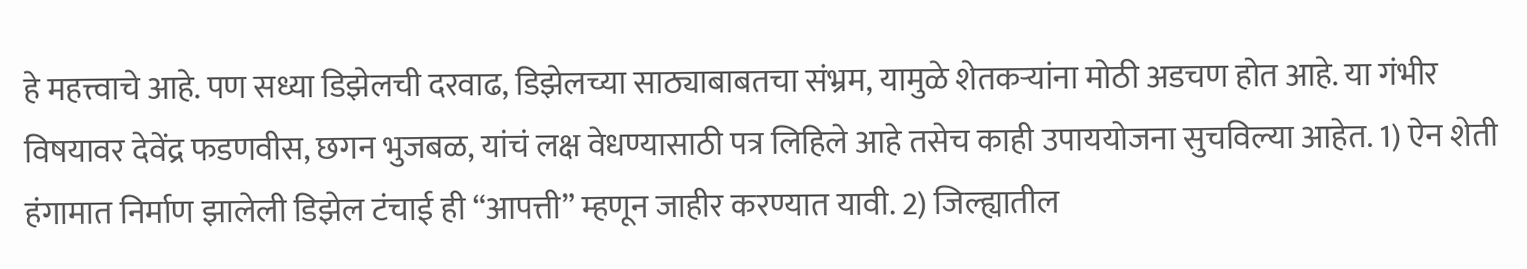हे महत्त्वाचे आहे. पण सध्या डिझेलची दरवाढ, डिझेलच्या साठ्याबाबतचा संभ्रम, यामुळे शेतकऱ्यांना मोठी अडचण होत आहे. या गंभीर विषयावर देवेंद्र फडणवीस, छगन भुजबळ, यांचं लक्ष वेधण्यासाठी पत्र लिहिले आहे तसेच काही उपाययोजना सुचविल्या आहेत. 1) ऐन शेती हंगामात निर्माण झालेली डिझेल टंचाई ही “आपत्ती” म्हणून जाहीर करण्यात यावी. 2) जिल्ह्यातील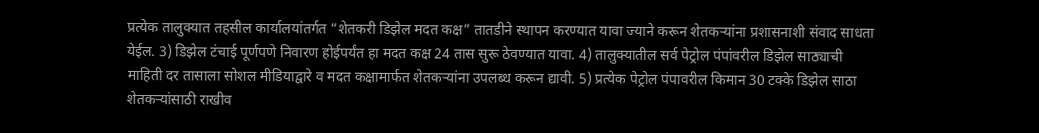प्रत्येक तालुक्यात तहसील कार्यालयांतर्गत “शेतकरी डिझेल मदत कक्ष” तातडीने स्थापन करण्यात यावा ज्याने करून शेतकऱ्यांना प्रशासनाशी संवाद साधता येईल. 3) डिझेल टंचाई पूर्णपणे निवारण होईपर्यंत हा मदत कक्ष 24 तास सुरू ठेवण्यात यावा. 4) तालुक्यातील सर्व पेट्रोल पंपांवरील डिझेल साठ्याची माहिती दर तासाला सोशल मीडियाद्वारे व मदत कक्षामार्फत शेतकऱ्यांना उपलब्ध करून द्यावी. 5) प्रत्येक पेट्रोल पंपावरील किमान 30 टक्के डिझेल साठा शेतकऱ्यांसाठी राखीव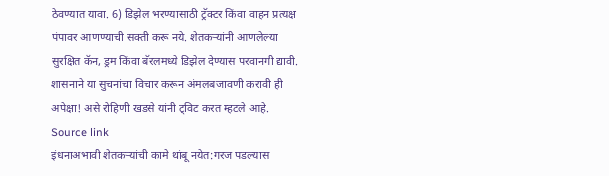ठेवण्यात यावा. 6) डिझेल भरण्यासाठी ट्रॅक्टर किंवा वाहन प्रत्यक्ष पंपावर आणण्याची सक्ती करू नये. शेतकऱ्यांनी आणलेल्या सुरक्षित कॅन, ड्रम किंवा बॅरलमध्ये डिझेल देण्यास परवानगी द्यावी. शासनाने या सुचनांचा विचार करून अंमलबजावणी करावी ही अपेक्षा! असे रोहिणी खडसे यांनी ट्विट करत म्हटले आहे.
Source link
इंधनाअभावी शेतकऱ्यांची कामे थांबू नयेत:गरज पडल्यास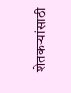शेतकऱ्यांसाठी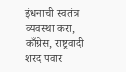इंधनाची स्वतंत्र व्यवस्था करा, काँग्रेस, राष्ट्रवादी शरद पवार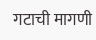गटाची मागणी